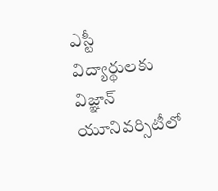ఎస్టీ విద్యార్థులకు విజ్ఞాన్ యూనివర్సిటీలో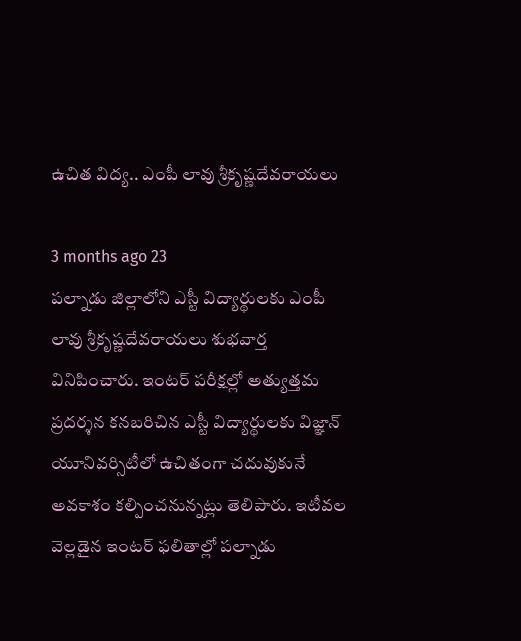ఉచిత విద్య.. ఎంపీ లావు శ్రీకృష్ణదేవరాయలు

3 months ago 23
పల్నాడు జిల్లాలోని ఎస్టీ విద్యార్థులకు ఎంపీ లావు శ్రీకృష్ణదేవరాయలు శుభవార్త వినిపించారు. ఇంటర్ పరీక్షల్లో అత్యుత్తమ ప్రదర్శన కనబరిచిన ఎస్టీ విద్యార్థులకు విజ్ఞాన్ యూనివర్సిటీలో ఉచితంగా చదువుకునే అవకాశం కల్పించనున్నట్లు తెలిపారు. ఇటీవల వెల్లడైన ఇంటర్ ఫలితాల్లో పల్నాడు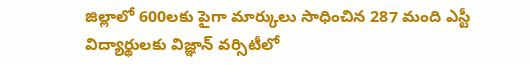జిల్లాలో 600లకు పైగా మార్కులు సాధించిన 287 మంది ఎస్టీ విద్యార్థులకు విజ్ఞాన్ వర్సిటీలో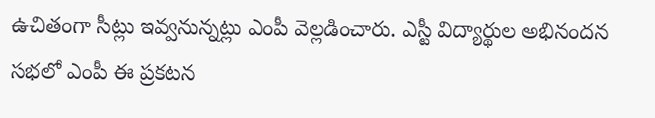ఉచితంగా సీట్లు ఇవ్వనున్నట్లు ఎంపీ వెల్లడించారు. ఎస్టీ విద్యార్థుల అభినందన సభలో ఎంపీ ఈ ప్రకటన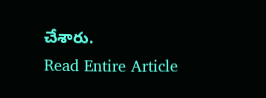చేశారు.
Read Entire Article